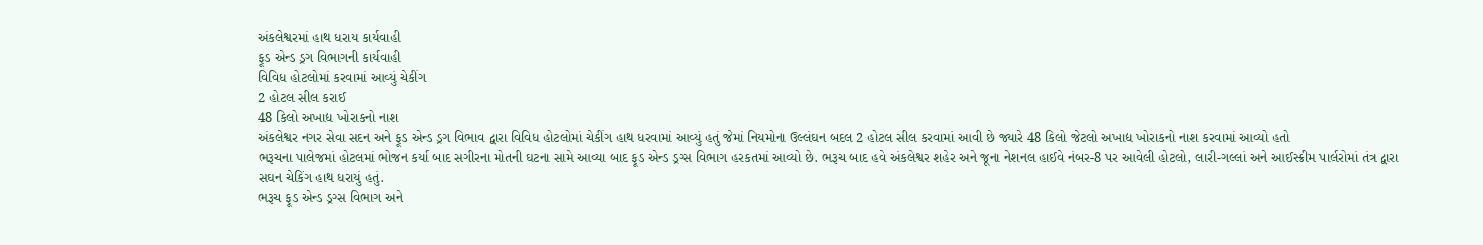અંકલેશ્વરમાં હાથ ધરાય કાર્યવાહી
ફૂડ એન્ડ ડ્રગ વિભાગની કાર્યવાહી
વિવિધ હોટલોમાં કરવામાં આવ્યું ચેકીંગ
2 હોટલ સીલ કરાઈ
48 કિલો અખાદ્ય ખોરાકનો નાશ
અંકલેશ્વર નગર સેવા સદન અને ફૂડ એન્ડ ડ્રગ વિભાવ દ્વારા વિવિધ હોટલોમાં ચેકીંગ હાથ ધરવામાં આવ્યું હતું જેમાં નિયમોના ઉલ્લંઘન બદલ 2 હોટલ સીલ કરવામાં આવી છે જ્યારે 48 કિલો જેટલો અખાદ્ય ખોરાકનો નાશ કરવામાં આવ્યો હતો
ભરૂચના પાલેજમાં હોટલમાં ભોજન કર્યા બાદ સગીરના મોતની ઘટના સામે આવ્યા બાદ ફૂડ એન્ડ ડ્રગ્સ વિભાગ હરકતમાં આવ્યો છે. ભરૂચ બાદ હવે અંકલેશ્વર શહેર અને જૂના નેશનલ હાઈવે નંબર-8 પર આવેલી હોટલો, લારી-ગલ્લાં અને આઈસ્ક્રીમ પાર્લરોમાં તંત્ર દ્વારા સઘન ચેકિંગ હાથ ધરાયું હતું.
ભરૂચ ફૂડ એન્ડ ડ્રગ્સ વિભાગ અને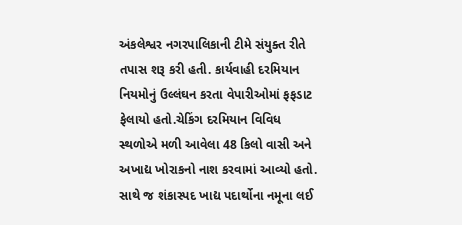અંકલેશ્વર નગરપાલિકાની ટીમે સંયુક્ત રીતે તપાસ શરૂ કરી હતી. કાર્યવાહી દરમિયાન નિયમોનું ઉલ્લંઘન કરતા વેપારીઓમાં ફફડાટ ફેલાયો હતો.ચેકિંગ દરમિયાન વિવિધ સ્થળોએ મળી આવેલા 48 કિલો વાસી અને અખાદ્ય ખોરાકનો નાશ કરવામાં આવ્યો હતો. સાથે જ શંકાસ્પદ ખાદ્ય પદાર્થોના નમૂના લઈ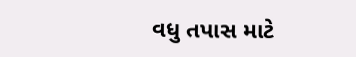વધુ તપાસ માટે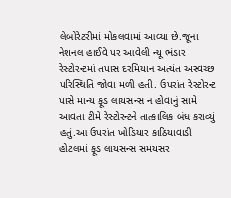લેબોરેટરીમાં મોકલવામાં આવ્યા છે.જૂના નેશનલ હાઈવે પર આવેલી ન્યૂ ભંડાર રેસ્ટોરન્ટમાં તપાસ દરમિયાન અત્યંત અસ્વચ્છ પરિસ્થિતિ જોવા મળી હતી. ઉપરાંત રેસ્ટોરન્ટ પાસે માન્ય ફૂડ લાયસન્સ ન હોવાનું સામે આવતા ટીમે રેસ્ટોરન્ટને તાત્કાલિક બંધ કરાવ્યું હતું.આ ઉપરાંત ખોડિયાર કાઠિયાવાડી હોટલમાં ફૂડ લાયસન્સ સમયસર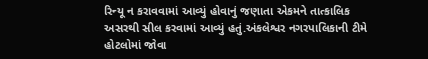રિન્યૂ ન કરાવવામાં આવ્યું હોવાનું જણાતા એકમને તાત્કાલિક અસરથી સીલ કરવામાં આવ્યું હતું.અંકલેશ્વર નગરપાલિકાની ટીમે હોટલોમાં જોવા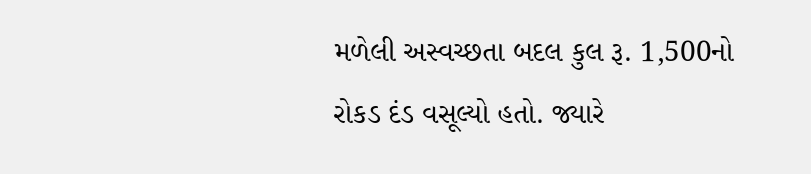મળેલી અસ્વચ્છતા બદલ કુલ રૂ. 1,500નો રોકડ દંડ વસૂલ્યો હતો. જ્યારે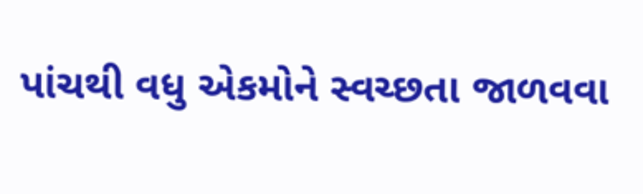પાંચથી વધુ એકમોને સ્વચ્છતા જાળવવા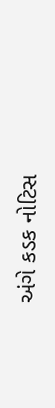અંગે કડક નોટિસ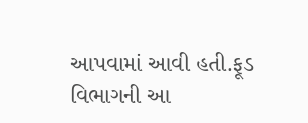આપવામાં આવી હતી.ફૂડ વિભાગની આ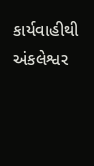કાર્યવાહીથી અંકલેશ્વર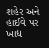શહેર અને હાઈવે પર ખાદ્ય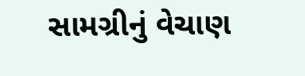સામગ્રીનું વેચાણ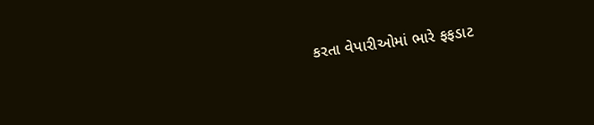કરતા વેપારીઓમાં ભારે ફફડાટ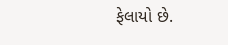ફેલાયો છે.